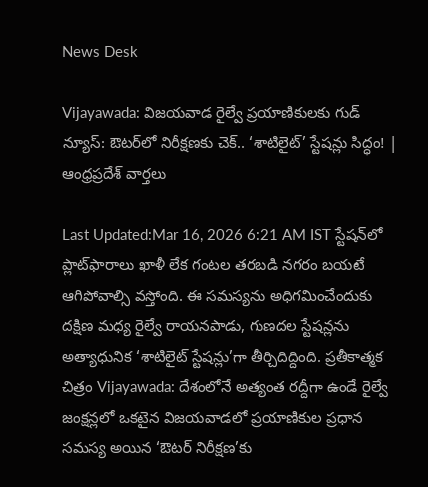News Desk

Vijayawada: విజయవాడ రైల్వే ప్రయాణికులకు గుడ్ న్యూస్: ఔటర్‌లో నిరీక్షణకు చెక్.. ‘శాటిలైట్’ స్టేషన్లు సిద్ధం! | ఆంధ్రప్రదేశ్ వార్తలు

Last Updated:Mar 16, 2026 6:21 AM IST స్టేషన్‌లో ప్లాట్‌ఫారాలు ఖాళీ లేక గంటల తరబడి నగరం బయటే ఆగిపోవాల్సి వస్తోంది. ఈ సమస్యను అధిగమించేందుకు దక్షిణ మధ్య రైల్వే రాయనపాడు, గుణదల స్టేషన్లను అత్యాధునిక ‘శాటిలైట్ స్టేషన్లు’గా తీర్చిదిద్దింది. ప్రతీకాత్మక చిత్రం Vijayawada: దేశంలోనే అత్యంత రద్దీగా ఉండే రైల్వే జంక్షన్లలో ఒకటైన విజయవాడలో ప్రయాణికుల ప్రధాన సమస్య అయిన ‘ఔటర్ నిరీక్షణ’కు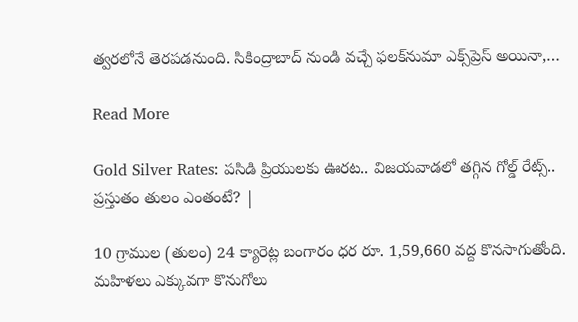త్వరలోనే తెరపడనుంది. సికింద్రాబాద్ నుండి వచ్చే ఫలక్‌నుమా ఎక్స్‌ప్రెస్ అయినా,…

Read More

Gold Silver Rates: పసిడి ప్రియులకు ఊరట.. విజయవాడలో తగ్గిన గోల్డ్ రేట్స్.. ప్రస్తుతం తులం ఎంతంటే? |

10 గ్రాముల (తులం) 24 క్యారెట్ల బంగారం ధర రూ. 1,59,660 వద్ద కొనసాగుతోంది. మహిళలు ఎక్కువగా కొనుగోలు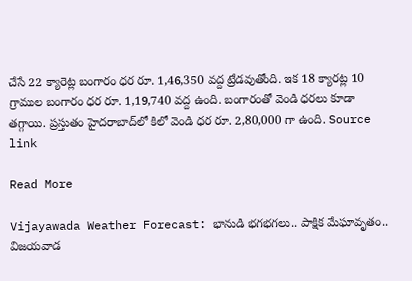చేసే 22 క్యారెట్ల బంగారం ధర రూ. 1,46,350 వద్ద ట్రేడవుతోంది. ఇక 18 క్యారట్ల 10 గ్రాముల బంగారం ధర రూ. 1,19,740 వద్ద ఉంది. బంగారంతో వెండి ధరలు కూడా తగ్గాయి. ప్రస్తుతం హైదరాబాద్‌లో కిలో వెండి ధర రూ. 2,80,000 గా ఉంది. Source link

Read More

Vijayawada Weather Forecast: భానుడి భగభగలు.. పాక్షిక మేఘావృతం.. విజయవాడ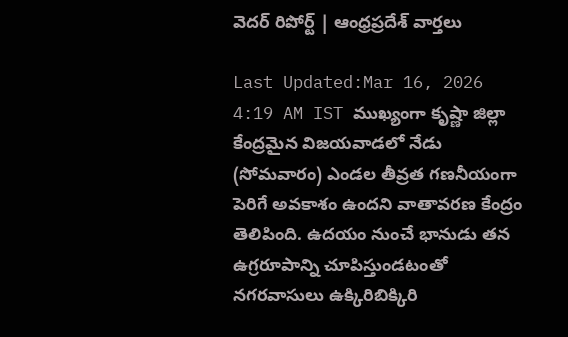వెదర్ రిపోర్ట్ | ఆంధ్రప్రదేశ్ వార్తలు

Last Updated:Mar 16, 2026 4:19 AM IST ముఖ్యంగా కృష్ణా జిల్లా కేంద్రమైన విజయవాడలో నేడు (సోమవారం) ఎండల తీవ్రత గణనీయంగా పెరిగే అవకాశం ఉందని వాతావరణ కేంద్రం తెలిపింది. ఉదయం నుంచే భానుడు తన ఉగ్రరూపాన్ని చూపిస్తుండటంతో నగరవాసులు ఉక్కిరిబిక్కిరి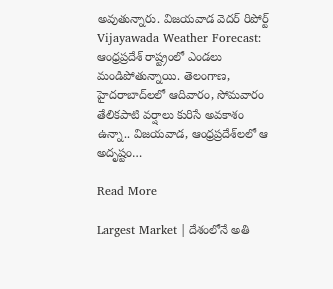అవుతున్నారు. విజయవాడ వెదర్ రిపోర్ట్ Vijayawada Weather Forecast: ఆంధ్రప్రదేశ్ రాష్ట్రంలో ఎండలు మండిపోతున్నాయి. తెలంగాణ, హైదరాబాద్‌లలో ఆదివారం, సోమవారం తేలికపాటి వర్షాలు కురిసే అవకాశం ఉన్నా.. విజయవాడ, ఆంధ్రప్రదేశ్‌లలో ఆ అదృష్టం…

Read More

Largest Market | దేశంలోనే అతి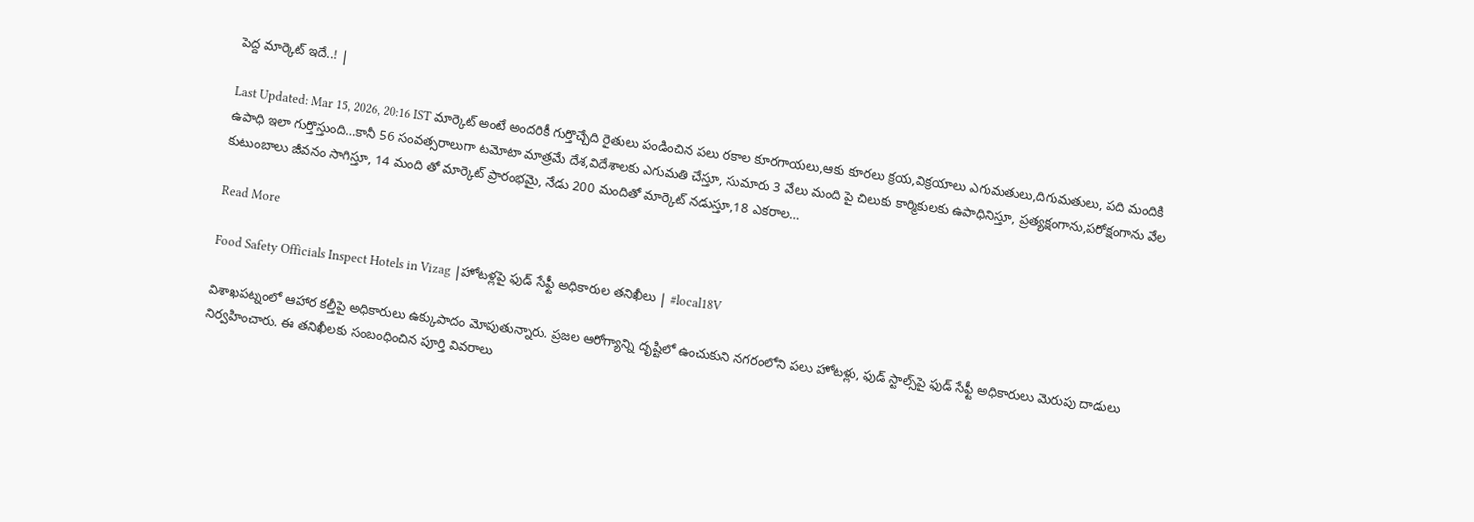పెద్ద మార్కెట్ ఇదే..! |

Last Updated: Mar 15, 2026, 20:16 IST మార్కెట్ అంటే అందరికీ గుర్తొచ్చేది రైతులు పండించిన పలు రకాల కూరగాయలు,ఆకు కూరలు క్రయ,విక్రయాలు ఎగుమతులు,దిగుమతులు, పది మందికి ఉపాధి ఇలా గుర్తొస్తుంది…కానీ 56 సంవత్సరాలుగా టమోటా మాత్రమే దేశ,విదేశాలకు ఎగుమతి చేస్తూ, సుమారు 3 వేలు మంది పై చిలుకు కార్మికులకు ఉపాధినిస్తూ, ప్రత్యక్షంగాను,పరోక్షంగాను వేల కుటుంబాలు జీవనం సాగిస్తూ, 14 మంది తో మార్కెట్ ప్రారంభమై, నేడు 200 మందితో మార్కెట్ నడుస్తూ,18 ఎకరాల…

Read More

Food Safety Officials Inspect Hotels in Vizag |హోటళ్లపై ఫుడ్ సేఫ్టీ అధికారుల తనిఖీలు | #local18V

విశాఖపట్నంలో ఆహార కల్తీపై అధికారులు ఉక్కుపాదం మోపుతున్నారు. ప్రజల ఆరోగ్యాన్ని దృష్టిలో ఉంచుకుని నగరంలోని పలు హోటళ్లు, ఫుడ్ స్టాల్స్‌పై ఫుడ్ సేఫ్టీ అధికారులు మెరుపు దాడులు నిర్వహించారు. ఈ తనిఖీలకు సంబంధించిన పూర్తి వివరాలు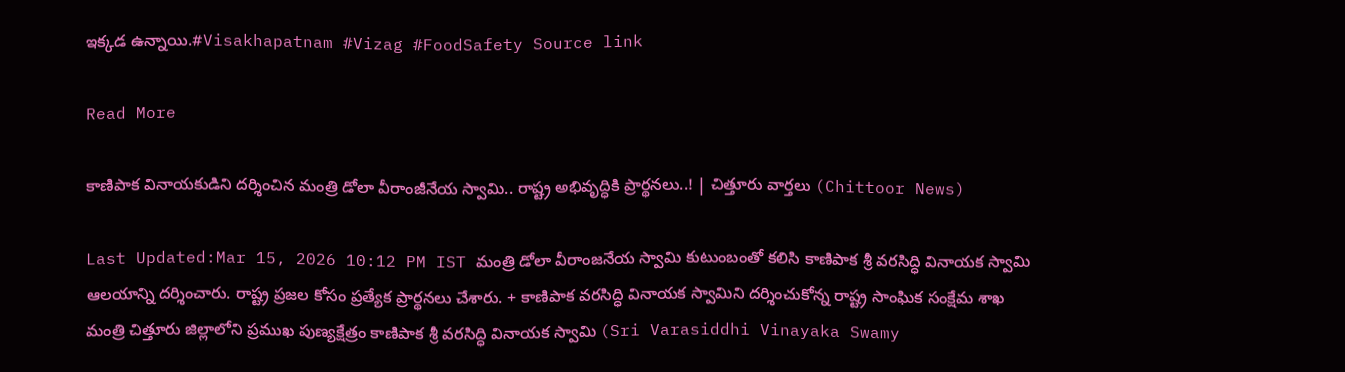ఇక్కడ ఉన్నాయి.#Visakhapatnam #Vizag #FoodSafety Source link

Read More

కాణిపాక వినాయకుడిని దర్శించిన మంత్రి డోలా వీరాంజీనేయ స్వామి.. రాష్ట్ర అభివృద్ధికి ప్రార్థనలు..! | చిత్తూరు వార్తలు (Chittoor News)

Last Updated:Mar 15, 2026 10:12 PM IST మంత్రి డోలా వీరాంజనేయ స్వామి కుటుంబంతో కలిసి కాణిపాక శ్రీ వరసిద్ధి వినాయక స్వామి ఆలయాన్ని దర్శించారు. రాష్ట్ర ప్రజల కోసం ప్రత్యేక ప్రార్థనలు చేశారు. + కాణిపాక వరసిద్ధి వినాయక స్వామిని దర్శించుకోన్న రాష్ట్ర సాంఘిక సంక్షేమ శాఖ మంత్రి చిత్తూరు జిల్లాలోని ప్రముఖ పుణ్యక్షేత్రం కాణిపాక శ్రీ వరసిద్ధి వినాయక స్వామి (Sri Varasiddhi Vinayaka Swamy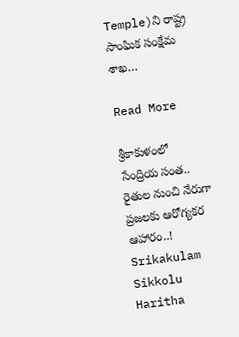Temple)ని రాష్ట్ర సాంఘిక సంక్షేమ శాఖ…

Read More

శ్రీకాకుళంలో సేంద్రియ సంత.. రైతుల నుంచి నేరుగా ప్రజలకు ఆరోగ్యకర ఆహారం..! Srikakulam Sikkolu Haritha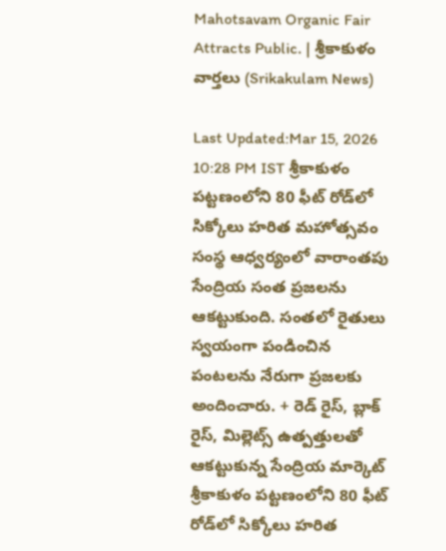Mahotsavam Organic Fair Attracts Public. | శ్రీకాకుళం వార్తలు (Srikakulam News)

Last Updated:Mar 15, 2026 10:28 PM IST శ్రీకాకుళం పట్టణంలోని 80 ఫీట్ రోడ్‌లో సిక్కోలు హరిత మహోత్సవం సంస్థ ఆధ్వర్యంలో వారాంతపు సేంద్రియ సంత ప్రజలను ఆకట్టుకుంది. సంతలో రైతులు స్వయంగా పండించిన పంటలను నేరుగా ప్రజలకు అందించారు. + రెడ్ రైస్, బ్లాక్ రైస్, మిల్లెట్స్ ఉత్పత్తులతో ఆకట్టుకున్న సేంద్రియ మార్కెట్  శ్రీకాకుళం పట్టణంలోని 80 ఫీట్ రోడ్‌లో సిక్కోలు హరిత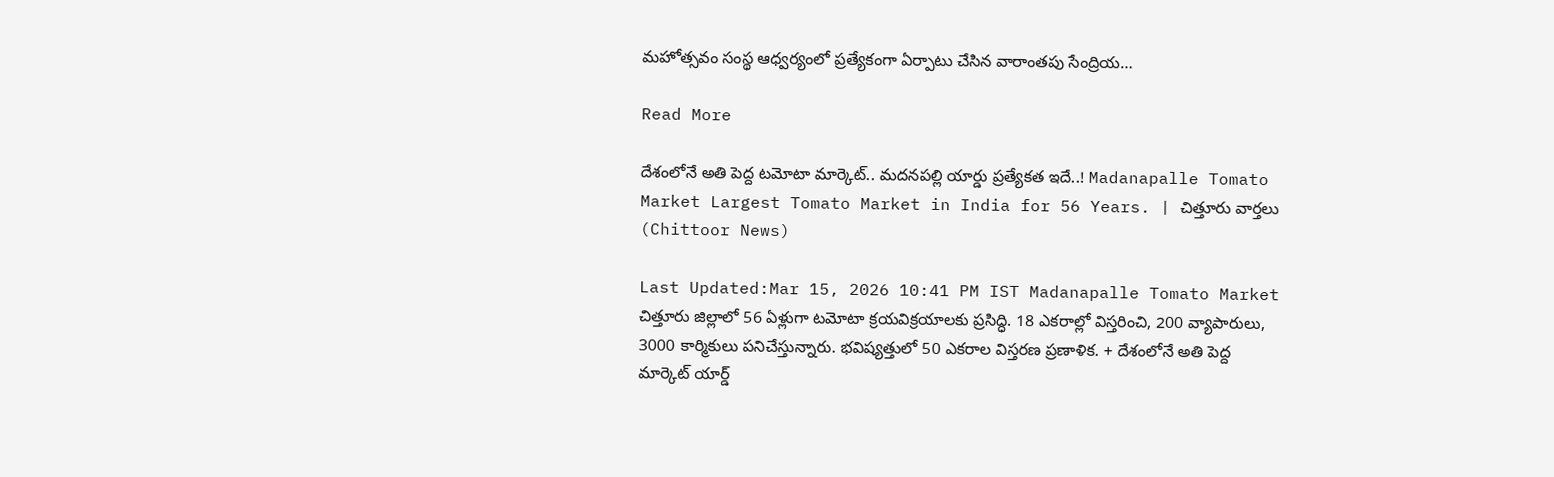మహోత్సవం సంస్థ ఆధ్వర్యంలో ప్రత్యేకంగా ఏర్పాటు చేసిన వారాంతపు సేంద్రియ…

Read More

దేశంలోనే అతి పెద్ద టమోటా మార్కెట్.. మదనపల్లి యార్డు ప్రత్యేకత ఇదే..! Madanapalle Tomato Market Largest Tomato Market in India for 56 Years. | చిత్తూరు వార్తలు (Chittoor News)

Last Updated:Mar 15, 2026 10:41 PM IST Madanapalle Tomato Market చిత్తూరు జిల్లాలో 56 ఏళ్లుగా టమోటా క్రయవిక్రయాలకు ప్రసిద్ధి. 18 ఎకరాల్లో విస్తరించి, 200 వ్యాపారులు, 3000 కార్మికులు పనిచేస్తున్నారు. భవిష్యత్తులో 50 ఎకరాల విస్తరణ ప్రణాళిక. + దేశంలోనే అతి పెద్ద మార్కెట్ యార్డ్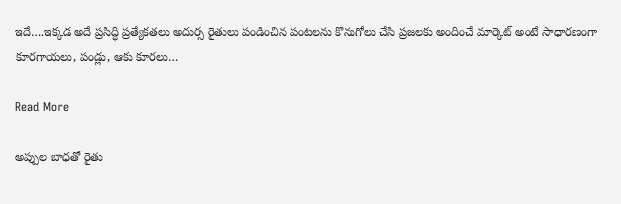ఇదే….ఇక్కడ అదే ప్రసిద్ధి ప్రత్యేకతలు అదుర్స రైతులు పండించిన పంటలను కొనుగోలు చేసి ప్రజలకు అందించే మార్కెట్ అంటే సాధారణంగా కూరగాయలు, పండ్లు, ఆకు కూరలు…

Read More

అప్పుల బాధతో రైతు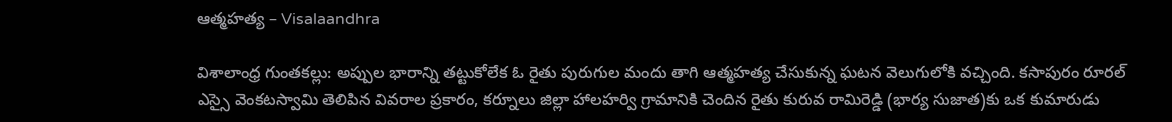ఆత్మహత్య – Visalaandhra

విశాలాంధ్ర గుంతకల్లు: అప్పుల భారాన్ని తట్టుకోలేక ఓ రైతు పురుగుల మందు తాగి ఆత్మహత్య చేసుకున్న ఘటన వెలుగులోకి వచ్చింది. కసాపురం రూరల్ ఎస్సై వెంకటస్వామి తెలిపిన వివరాల ప్రకారం, కర్నూలు జిల్లా హాలహర్వి గ్రామానికి చెందిన రైతు కురువ రామిరెడ్డి (భార్య సుజాత)కు ఒక కుమారుడు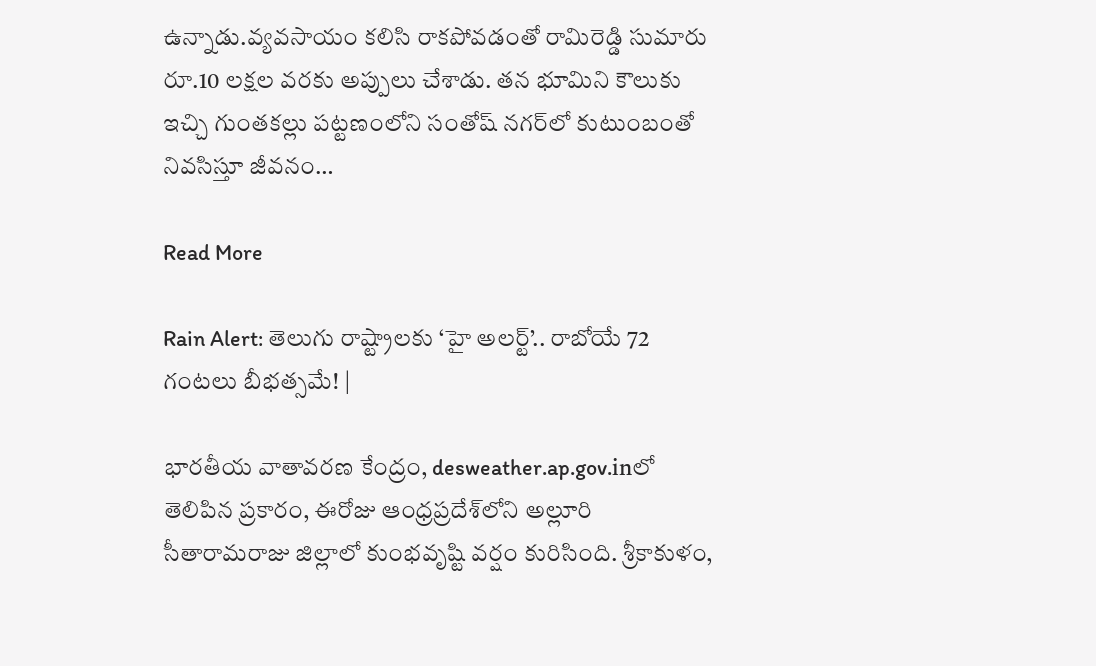ఉన్నాడు.వ్యవసాయం కలిసి రాకపోవడంతో రామిరెడ్డి సుమారు రూ.10 లక్షల వరకు అప్పులు చేశాడు. తన భూమిని కౌలుకు ఇచ్చి గుంతకల్లు పట్టణంలోని సంతోష్ నగర్‌లో కుటుంబంతో నివసిస్తూ జీవనం…

Read More

Rain Alert: తెలుగు రాష్ట్రాలకు ‘హై అలర్ట్’.. రాబోయే 72 గంటలు బీభత్సమే! |

భారతీయ వాతావరణ కేంద్రం, desweather.ap.gov.inలో తెలిపిన ప్రకారం, ఈరోజు ఆంధ్రప్రదేశ్‌లోని అల్లూరి సీతారామరాజు జిల్లాలో కుంభవృష్టి వర్షం కురిసింది. శ్రీకాకుళం,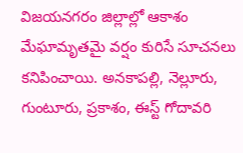విజయనగరం జిల్లాల్లో ఆకాశం మేఘామృతమై వర్షం కురిసే సూచనలు కనిపించాయి. అనకాపల్లి, నెల్లూరు, గుంటూరు, ప్రకాశం, ఈస్ట్ గోదావరి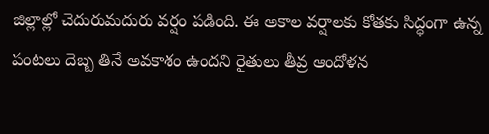జిల్లాల్లో చెదురుమదురు వర్షం పడింది. ఈ అకాల వర్షాలకు కోతకు సిద్ధంగా ఉన్న పంటలు దెబ్బ తినే అవకాశం ఉందని రైతులు తీవ్ర ఆందోళన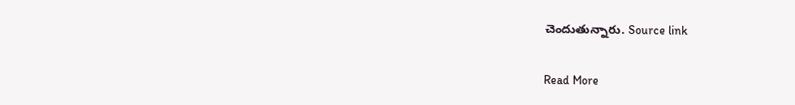చెందుతున్నారు. Source link

Read More